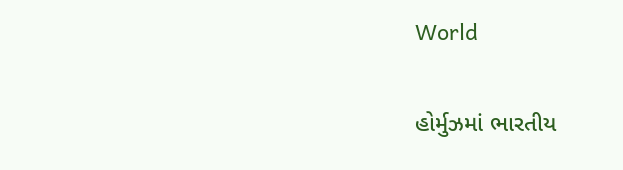World

હોર્મુઝમાં ભારતીય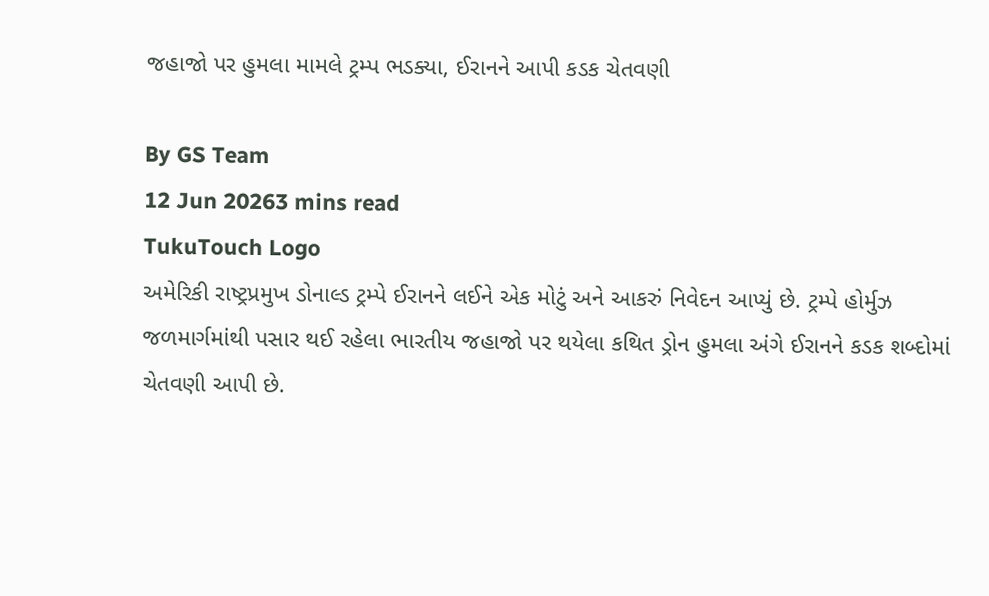જહાજો પર હુમલા મામલે ટ્રમ્પ ભડક્યા, ઈરાનને આપી કડક ચેતવણી

By GS Team
12 Jun 20263 mins read
TukuTouch Logo
અમેરિકી રાષ્ટ્રપ્રમુખ ડોનાલ્ડ ટ્રમ્પે ઈરાનને લઈને એક મોટું અને આકરું નિવેદન આપ્યું છે. ટ્રમ્પે હોર્મુઝ જળમાર્ગમાંથી પસાર થઈ રહેલા ભારતીય જહાજો પર થયેલા કથિત ડ્રોન હુમલા અંગે ઈરાનને કડક શબ્દોમાં ચેતવણી આપી છે.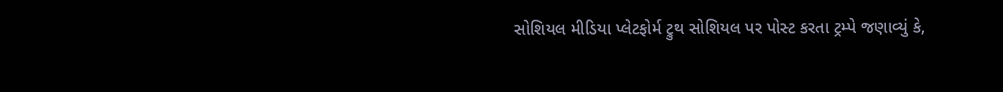સોશિયલ મીડિયા પ્લેટફોર્મ ટ્રુથ સોશિયલ પર પોસ્ટ કરતા ટ્રમ્પે જણાવ્યું કે,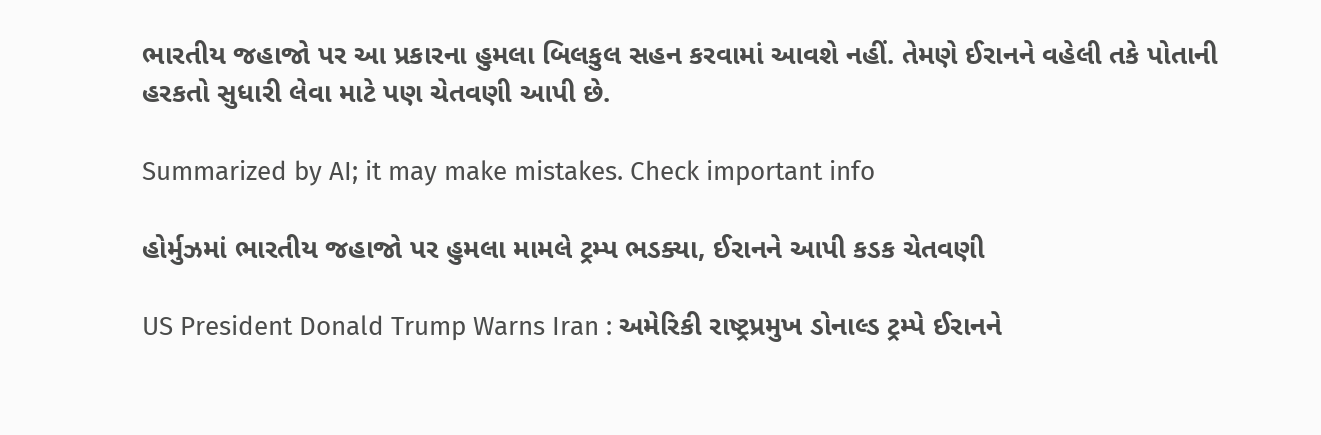ભારતીય જહાજો પર આ પ્રકારના હુમલા બિલકુલ સહન કરવામાં આવશે નહીં. તેમણે ઈરાનને વહેલી તકે પોતાની હરકતો સુધારી લેવા માટે પણ ચેતવણી આપી છે.

Summarized by AI; it may make mistakes. Check important info

હોર્મુઝમાં ભારતીય જહાજો પર હુમલા મામલે ટ્રમ્પ ભડક્યા, ઈરાનને આપી કડક ચેતવણી

US President Donald Trump Warns Iran : અમેરિકી રાષ્ટ્રપ્રમુખ ડોનાલ્ડ ટ્રમ્પે ઈરાનને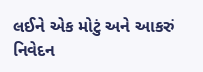લઈને એક મોટું અને આકરું નિવેદન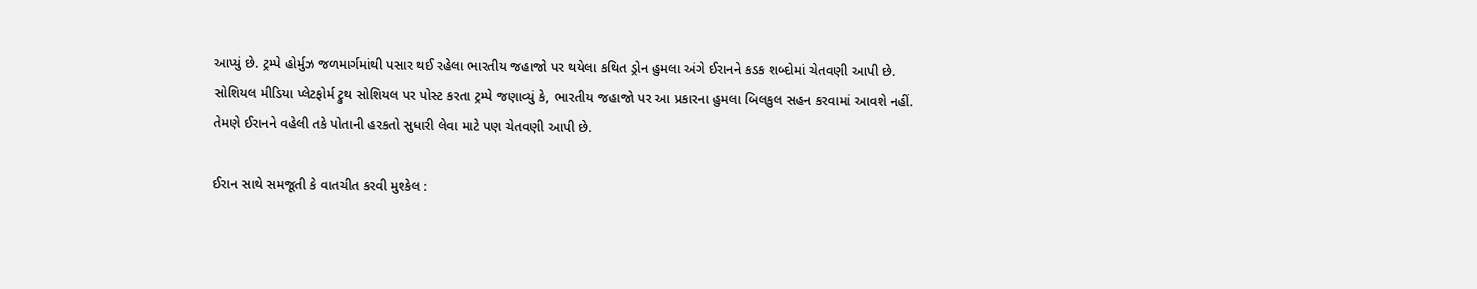આપ્યું છે. ટ્રમ્પે હોર્મુઝ જળમાર્ગમાંથી પસાર થઈ રહેલા ભારતીય જહાજો પર થયેલા કથિત ડ્રોન હુમલા અંગે ઈરાનને કડક શબ્દોમાં ચેતવણી આપી છે. સોશિયલ મીડિયા પ્લેટફોર્મ ટ્રુથ સોશિયલ પર પોસ્ટ કરતા ટ્રમ્પે જણાવ્યું કે, ભારતીય જહાજો પર આ પ્રકારના હુમલા બિલકુલ સહન કરવામાં આવશે નહીં. તેમણે ઈરાનને વહેલી તકે પોતાની હરકતો સુધારી લેવા માટે પણ ચેતવણી આપી છે.

ઈરાન સાથે સમજૂતી કે વાતચીત કરવી મુશ્કેલ :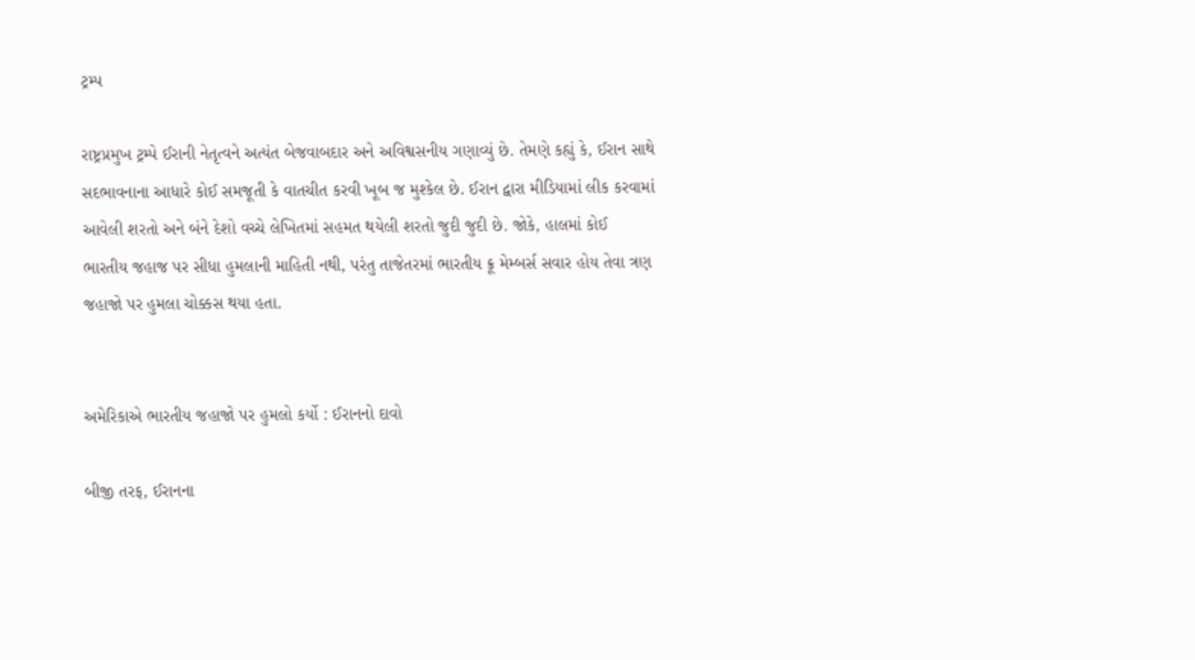ટ્રમ્પ

રાષ્ટ્રપ્રમુખ ટ્રમ્પે ઈરાની નેતૃત્વને અત્યંત બેજવાબદાર અને અવિશ્વસનીય ગણાવ્યું છે. તેમણે કહ્યું કે, ઈરાન સાથે સદભાવનાના આધારે કોઈ સમજૂતી કે વાતચીત કરવી ખૂબ જ મુશ્કેલ છે. ઈરાન દ્વારા મીડિયામાં લીક કરવામાં આવેલી શરતો અને બંને દેશો વચ્ચે લેખિતમાં સહમત થયેલી શરતો જુદી જુદી છે. જોકે, હાલમાં કોઈ ભારતીય જહાજ પર સીધા હુમલાની માહિતી નથી, પરંતુ તાજેતરમાં ભારતીય ક્રૂ મેમ્બર્સ સવાર હોય તેવા ત્રણ જહાજો પર હુમલા ચોક્કસ થયા હતા.


અમેરિકાએ ભારતીય જહાજો પર હુમલો કર્યો : ઈરાનનો દાવો

બીજી તરફ, ઈરાનના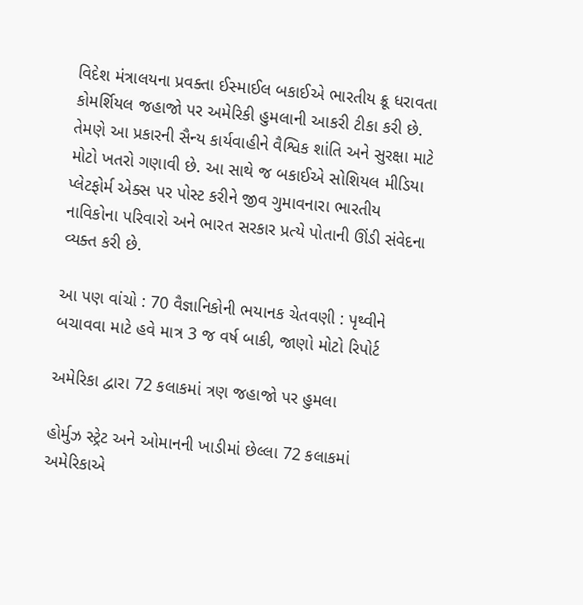વિદેશ મંત્રાલયના પ્રવક્તા ઈસ્માઈલ બકાઈએ ભારતીય ક્રૂ ધરાવતા કોમર્શિયલ જહાજો પર અમેરિકી હુમલાની આકરી ટીકા કરી છે. તેમણે આ પ્રકારની સૈન્ય કાર્યવાહીને વૈશ્વિક શાંતિ અને સુરક્ષા માટે મોટો ખતરો ગણાવી છે. આ સાથે જ બકાઈએ સોશિયલ મીડિયા પ્લેટફોર્મ એક્સ પર પોસ્ટ કરીને જીવ ગુમાવનારા ભારતીય નાવિકોના પરિવારો અને ભારત સરકાર પ્રત્યે પોતાની ઊંડી સંવેદના વ્યક્ત કરી છે.

આ પણ વાંચો : 70 વૈજ્ઞાનિકોની ભયાનક ચેતવણી : પૃથ્વીને બચાવવા માટે હવે માત્ર 3 જ વર્ષ બાકી, જાણો મોટો રિપોર્ટ

અમેરિકા દ્વારા 72 કલાકમાં ત્રણ જહાજો પર હુમલા

હોર્મુઝ સ્ટ્રેટ અને ઓમાનની ખાડીમાં છેલ્લા 72 કલાકમાં અમેરિકાએ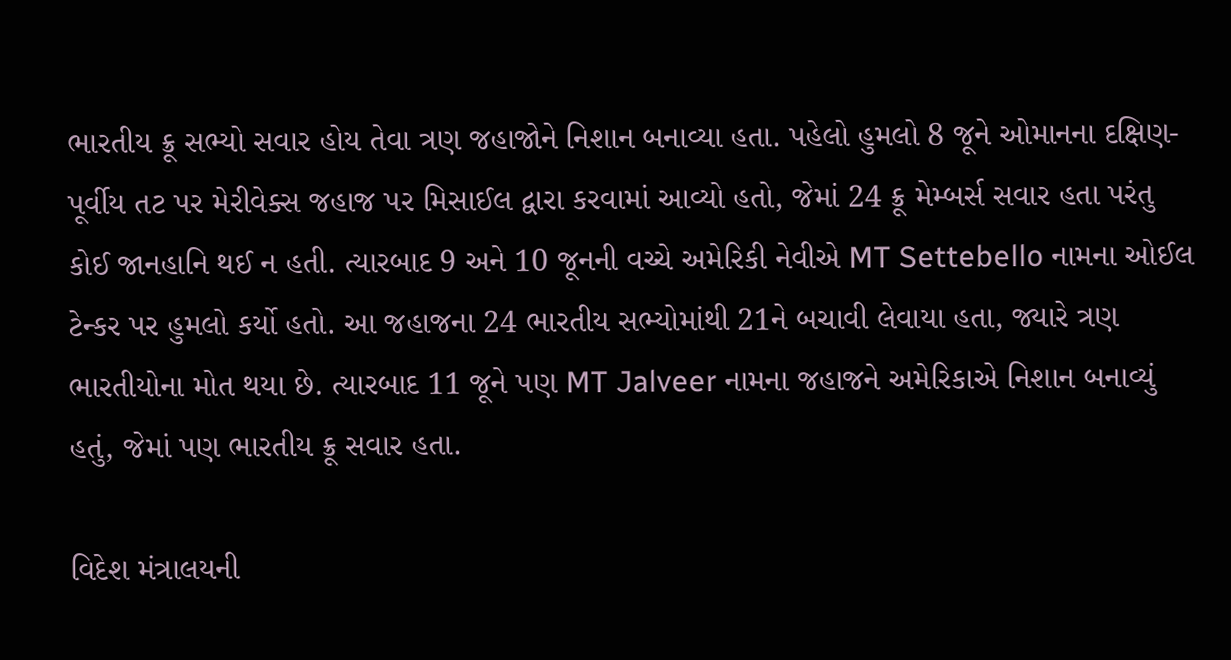ભારતીય ક્રૂ સભ્યો સવાર હોય તેવા ત્રણ જહાજોને નિશાન બનાવ્યા હતા. પહેલો હુમલો 8 જૂને ઓમાનના દક્ષિણ-પૂર્વીય તટ પર મેરીવેક્સ જહાજ પર મિસાઈલ દ્વારા કરવામાં આવ્યો હતો, જેમાં 24 ક્રૂ મેમ્બર્સ સવાર હતા પરંતુ કોઈ જાનહાનિ થઈ ન હતી. ત્યારબાદ 9 અને 10 જૂનની વચ્ચે અમેરિકી નેવીએ MT Settebello નામના ઓઈલ ટેન્કર પર હુમલો કર્યો હતો. આ જહાજના 24 ભારતીય સભ્યોમાંથી 21ને બચાવી લેવાયા હતા, જ્યારે ત્રણ ભારતીયોના મોત થયા છે. ત્યારબાદ 11 જૂને પણ MT Jalveer નામના જહાજને અમેરિકાએ નિશાન બનાવ્યું હતું, જેમાં પણ ભારતીય ક્રૂ સવાર હતા.

વિદેશ મંત્રાલયની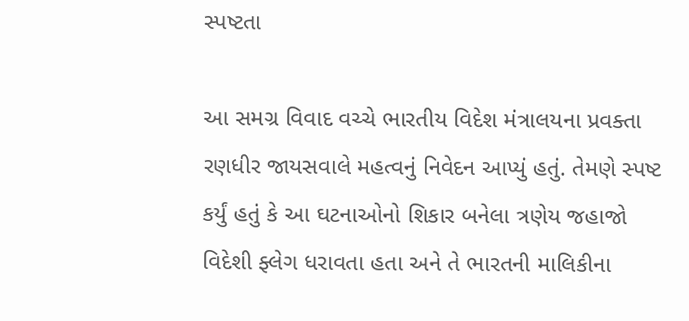સ્પષ્ટતા

આ સમગ્ર વિવાદ વચ્ચે ભારતીય વિદેશ મંત્રાલયના પ્રવક્તા રણધીર જાયસવાલે મહત્વનું નિવેદન આપ્યું હતું. તેમણે સ્પષ્ટ કર્યું હતું કે આ ઘટનાઓનો શિકાર બનેલા ત્રણેય જહાજો વિદેશી ફ્લેગ ધરાવતા હતા અને તે ભારતની માલિકીના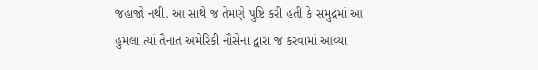જહાજો નથી. આ સાથે જ તેમણે પુષ્ટિ કરી હતી કે સમુદ્રમાં આ હુમલા ત્યાં તૈનાત અમેરિકી નૌસેના દ્વારા જ કરવામાં આવ્યા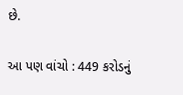છે.

આ પણ વાંચો : 449 કરોડનું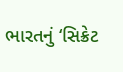ભારતનું ‘સિક્રેટ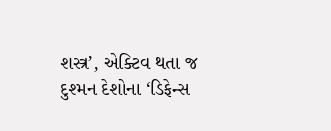શસ્ત્ર’, એક્ટિવ થતા જ દુશ્મન દેશોના ‘ડિફેન્સ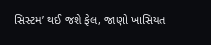સિસ્ટમ’ થઈ જશે ફેલ, જાણો ખાસિયત